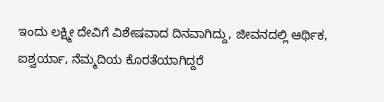ಇಂದು ಲಕ್ಷ್ಮೀ ದೇವಿಗೆ ವಿಶೇಷವಾದ ದಿನವಾಗಿದ್ದು, ಜೀವನದಲ್ಲಿ ಆರ್ಥಿಕ, ಐಶ್ವರ್ಯಾ, ನೆಮ್ಮದಿಯ ಕೊರತೆಯಾಗಿದ್ದರೆ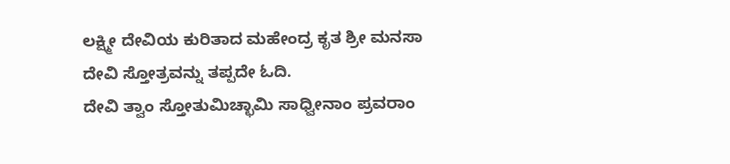ಲಕ್ಷ್ಮೀ ದೇವಿಯ ಕುರಿತಾದ ಮಹೇಂದ್ರ ಕೃತ ಶ್ರೀ ಮನಸಾ ದೇವಿ ಸ್ತೋತ್ರವನ್ನು ತಪ್ಪದೇ ಓದಿ.
ದೇವಿ ತ್ವಾಂ ಸ್ತೋತುಮಿಚ್ಛಾಮಿ ಸಾಧ್ವೀನಾಂ ಪ್ರವರಾಂ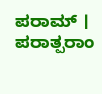ಪರಾಮ್ ।
ಪರಾತ್ಪರಾಂ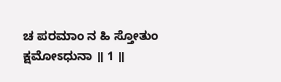ಚ ಪರಮಾಂ ನ ಹಿ ಸ್ತೋತುಂ ಕ್ಷಮೋಽಧುನಾ ॥ 1 ॥